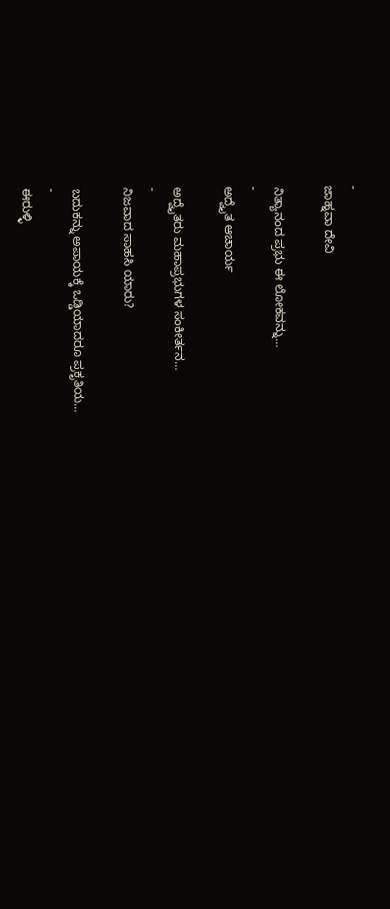-
ಜಾಹ್ನವಾ ದೇವಿ

ನಿತ್ಯಾನಂದ ಪ್ರಭು ಈ ಲೋಕವನ್ನು…
-
ಅದ್ವೈತ ಆಚಾರ್ಯ

ಅದ್ವೈತರು ಮಹಾಪ್ರಭುಗಳ ಸಂಕೀರ್ತನ…
-
ನಿಜವಾದ ಸಾಹಸಿ ಯಾರು?

ಬದುಕನ್ನು ಅಪಾಯಕ್ಕೆ ಒಡ್ಡಿಯಾದರೂ ಪ್ರಕೃತಿಯ…
-
ಈರುಳ್ಳಿ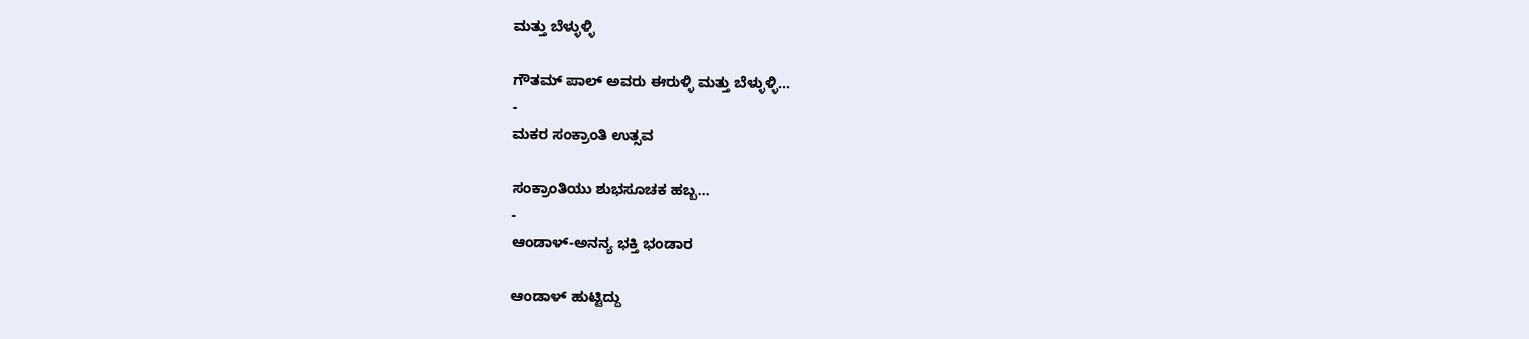ಮತ್ತು ಬೆಳ್ಳುಳ್ಳಿ

ಗೌತಮ್ ಪಾಲ್ ಅವರು ಈರುಳ್ಳಿ ಮತ್ತು ಬೆಳ್ಳುಳ್ಳಿ…
-
ಮಕರ ಸಂಕ್ರಾಂತಿ ಉತ್ಸವ

ಸಂಕ್ರಾಂತಿಯು ಶುಭಸೂಚಕ ಹಬ್ಬ…
-
ಆಂಡಾಳ್-ಅನನ್ಯ ಭಕ್ತಿ ಭಂಡಾರ

ಆಂಡಾಳ್ ಹುಟ್ಟಿದ್ದು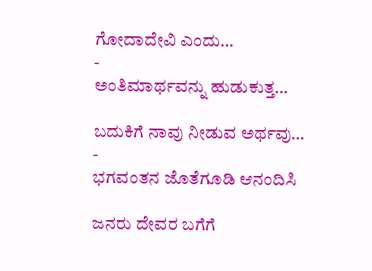ಗೋದಾದೇವಿ ಎಂದು…
-
ಅಂತಿಮಾರ್ಥವನ್ನು ಹುಡುಕುತ್ತ…

ಬದುಕಿಗೆ ನಾವು ನೀಡುವ ಅರ್ಥವು…
-
ಭಗವಂತನ ಜೊತೆಗೂಡಿ ಆನಂದಿಸಿ

ಜನರು ದೇವರ ಬಗೆಗೆ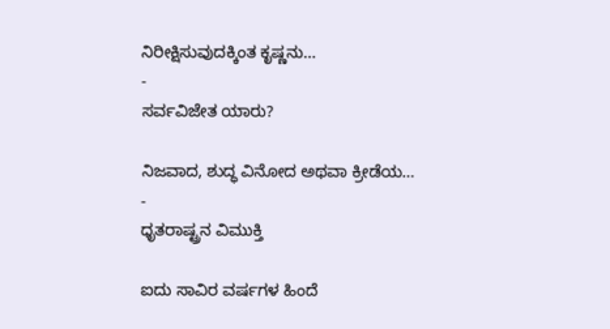ನಿರೀಕ್ಷಿಸುವುದಕ್ಕಿಂತ ಕೃಷ್ಣನು…
-
ಸರ್ವವಿಜೇತ ಯಾರು?

ನಿಜವಾದ, ಶುದ್ಧ ವಿನೋದ ಅಥವಾ ಕ್ರೀಡೆಯ…
-
ಧೃತರಾಷ್ಟ್ರನ ವಿಮುಕ್ತಿ

ಐದು ಸಾವಿರ ವರ್ಷಗಳ ಹಿಂದೆ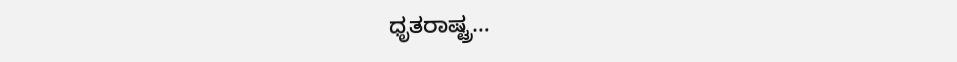ಧೃತರಾಷ್ಟ್ರ…